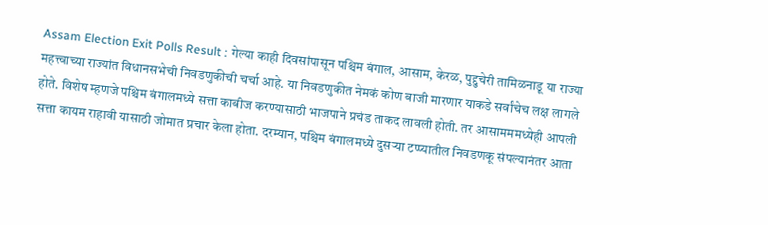Assam Election Exit Polls Result : गेल्या काही दिवसांपासून पश्चिम बंगाल, आसाम, केरळ, पुद्दुचेरी तामिळनाडू या राज्या महत्त्वाच्या राज्यांत विधानसभेची निवडणुकीची चर्चा आहे. या निवडणुकीत नेमकं कोण बाजी मारणार याकडे सर्वांचेच लक्ष लागले होते. विशेष म्हणजे पश्चिम बंगालमध्ये सत्ता काबीज करण्यासाठी भाजपाने प्रचंड ताकद लावली होती. तर आसामममध्येही आपली सत्ता कायम राहावी यासाठी जोमात प्रचार केला होता. दरम्यान, पश्चिम बंगालमध्ये दुसऱ्या टप्प्यातील निवडणकू संपल्यानंतर आता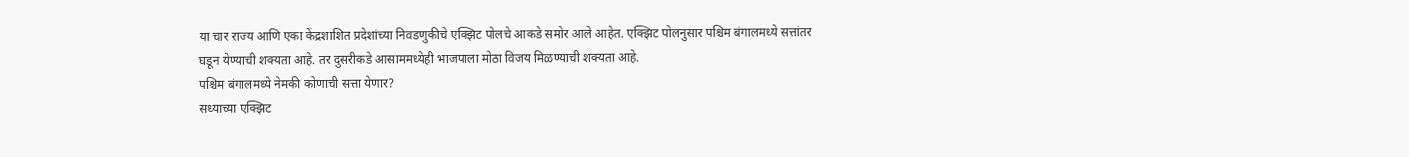या चार राज्य आणि एका केंद्रशाशित प्रदेशांच्या निवडणुकीचे एक्झिट पोलचे आकडे समोर आले आहेत. एक्झिट पोलनुसार पश्चिम बंगालमध्ये सत्तांतर घडून येण्याची शक्यता आहे. तर दुसरीकडे आसाममध्येही भाजपाला मोठा विजय मिळण्याची शक्यता आहे.
पश्चिम बंगालमध्ये नेमकी कोणाची सत्ता येणार?
सध्याच्या एक्झिट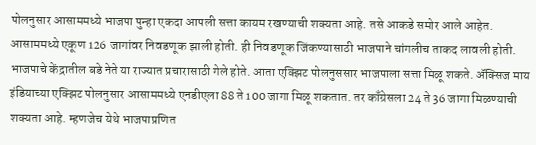पोलनुसार आसाममध्ये भाजपा पुन्हा एकदा आपली सत्ता कायम रखण्याची शक्यता आहे. तसे आकडे समोर आले आहेत. आसाममध्ये एकूण 126 जागांवर निवडणूक झाली होती. ही निवडणूक जिंकण्यासाठी भाजपाने चांगलीच ताकद लावली होती. भाजपाचे केंद्रातील बडे नेते या राज्यात प्रचारासाठी गेले होते. आता एक्झिट पोलनुससार भाजपाला सत्ता मिळू शकते. ॲक्सिज माय इंडियाच्या एक्झिट पोलनुसार आसाममध्ये एनडीएला 88 ते 100 जागा मिळू शकतात. तर काँग्रेसला 24 ते 36 जागा मिळण्याची शक्यता आहे. म्हणजेच येथे भाजपाप्रणित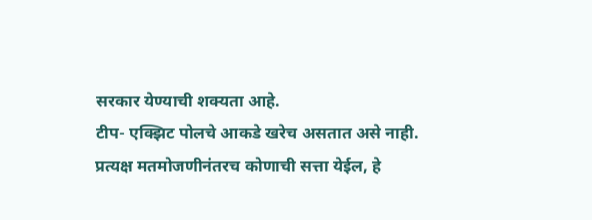सरकार येण्याची शक्यता आहे.
टीप- एक्झिट पोलचे आकडे खरेच असतात असे नाही. प्रत्यक्ष मतमोजणीनंतरच कोणाची सत्ता येईल, हे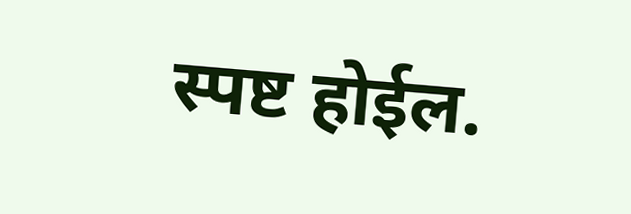स्पष्ट होईल.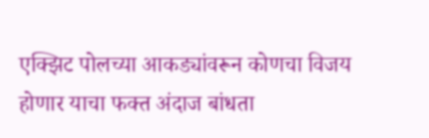एक्झिट पोलच्या आकड्यांवरून कोणचा विजय होणार याचा फक्त अंदाज बांधता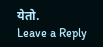येतो.
Leave a Reply